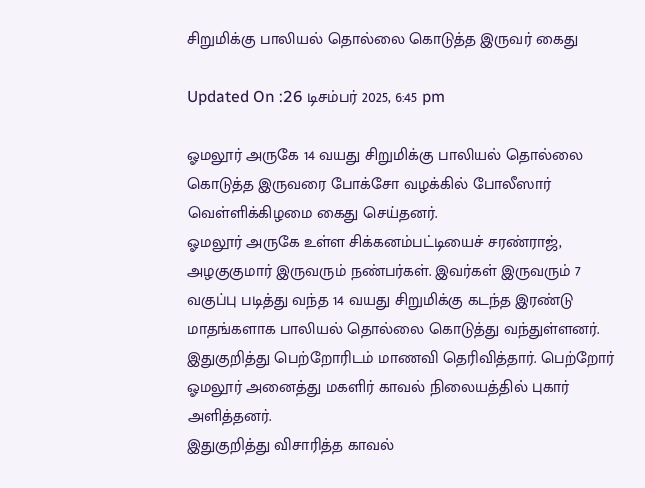சிறுமிக்கு பாலியல் தொல்லை கொடுத்த இருவர் கைது

Updated On :26 டிசம்பர் 2025, 6:45 pm

ஓமலூர் அருகே 14 வயது சிறுமிக்கு பாலியல் தொல்லை கொடுத்த இருவரை போக்சோ வழக்கில் போலீஸார் வெள்ளிக்கிழமை கைது செய்தனர்.
ஓமலூர் அருகே உள்ள சிக்கனம்பட்டியைச் சரண்ராஜ், அழகுகுமார் இருவரும் நண்பர்கள். இவர்கள் இருவரும் 7 வகுப்பு படித்து வந்த 14 வயது சிறுமிக்கு கடந்த இரண்டு மாதங்களாக பாலியல் தொல்லை கொடுத்து வந்துள்ளனர். இதுகுறித்து பெற்றோரிடம் மாணவி தெரிவித்தார். பெற்றோர் ஓமலூர் அனைத்து மகளிர் காவல் நிலையத்தில் புகார் அளித்தனர்.
இதுகுறித்து விசாரித்த காவல்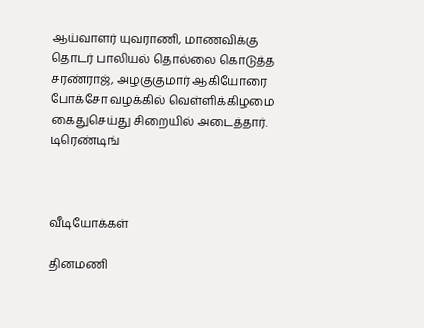ஆய்வாளர் யுவராணி, மாணவிக்கு தொடர் பாலியல் தொல்லை கொடுத்த சரண்ராஜ், அழகுகுமார் ஆகியோரை போக்சோ வழக்கில் வெள்ளிக்கிழமை கைதுசெய்து சிறையில் அடைத்தார்.
டிரெண்டிங்



வீடியோக்கள்

தினமணி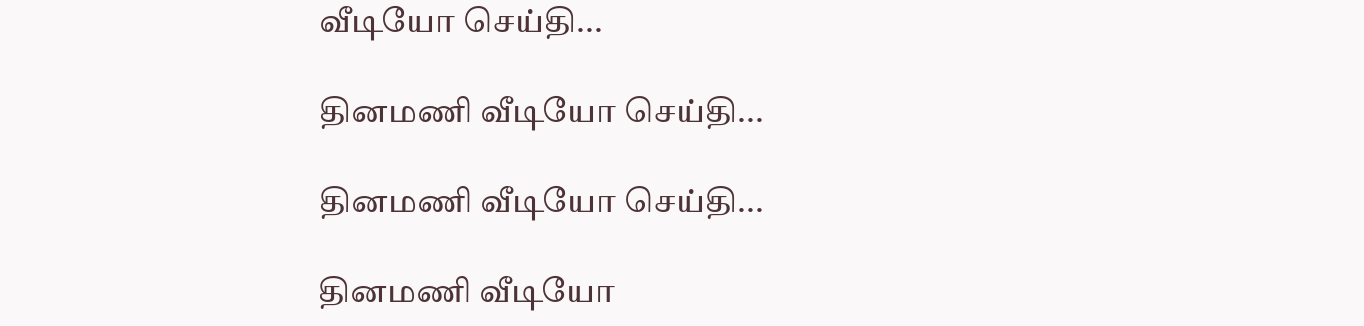வீடியோ செய்தி...

தினமணி வீடியோ செய்தி...

தினமணி வீடியோ செய்தி...

தினமணி வீடியோ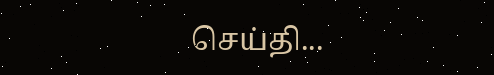செய்தி...